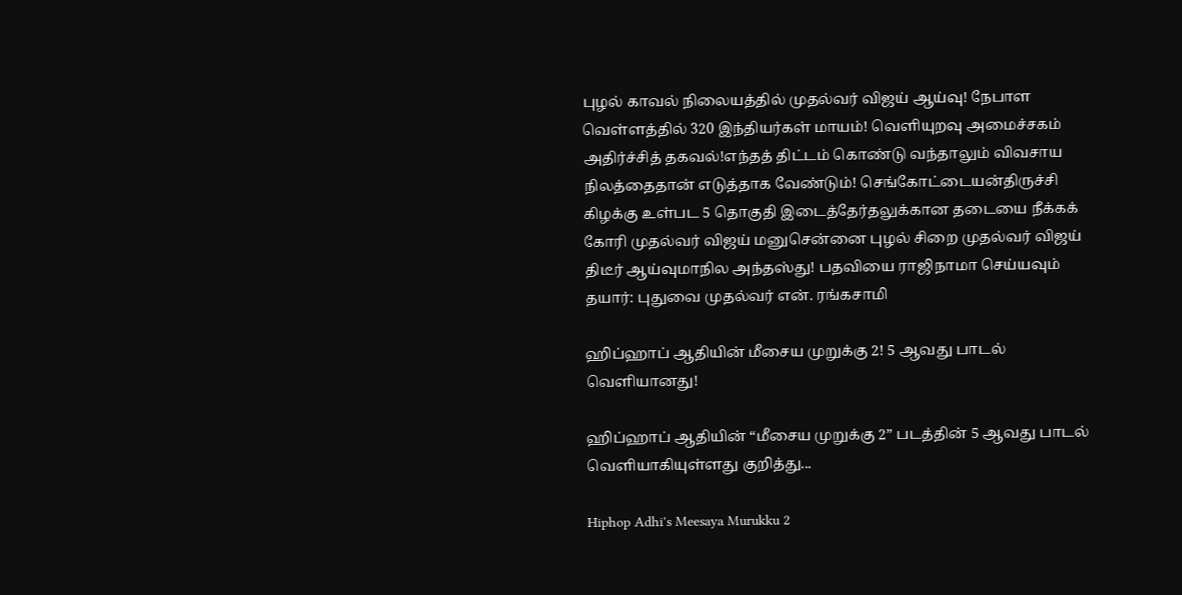புழல் காவல் நிலையத்தில் முதல்வர் விஜய் ஆய்வு! நேபாள வெள்ளத்தில் 320 இந்தியர்கள் மாயம்! வெளியுறவு அமைச்சகம் அதிர்ச்சித் தகவல்!எந்தத் திட்டம் கொண்டு வந்தாலும் விவசாய நிலத்தைதான் எடுத்தாக வேண்டும்! செங்கோட்டையன்திருச்சி கிழக்கு உள்பட 5 தொகுதி இடைத்தேர்தலுக்கான தடையை நீக்கக் கோரி முதல்வர் விஜய் மனுசென்னை புழல் சிறை முதல்வர் விஜய் திடீர் ஆய்வுமாநில அந்தஸ்து! பதவியை ராஜிநாமா செய்யவும் தயார்: புதுவை முதல்வர் என். ரங்கசாமி

ஹிப்ஹாப் ஆதியின் மீசைய முறுக்கு 2! 5 ஆவது பாடல் வெளியானது!

ஹிப்ஹாப் ஆதியின் “மீசைய முறுக்கு 2” படத்தின் 5 ஆவது பாடல் வெளியாகியுள்ளது குறித்து...

Hiphop Adhi's Meesaya Murukku 2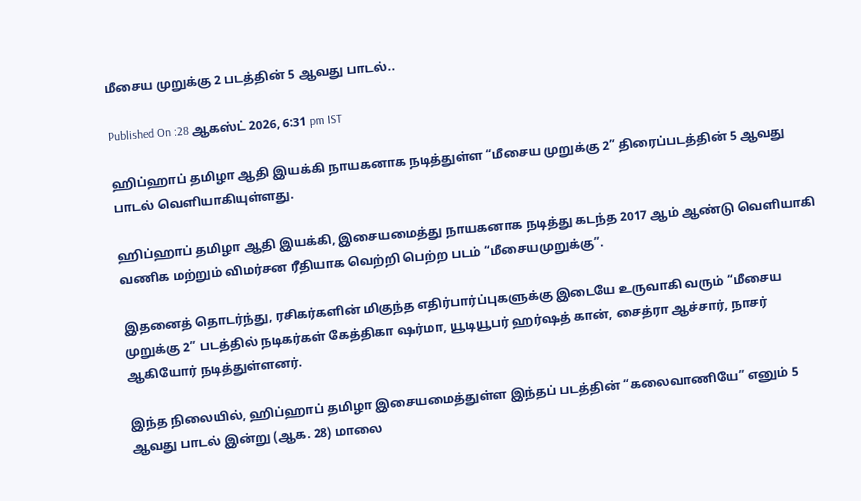மீசைய முறுக்கு 2 படத்தின் 5 ஆவது பாடல்..

Published On :28 ஆகஸ்ட் 2026, 6:31 pm IST

ஹிப்ஹாப் தமிழா ஆதி இயக்கி நாயகனாக நடித்துள்ள “மீசைய முறுக்கு 2” திரைப்படத்தின் 5 ஆவது பாடல் வெளியாகியுள்ளது.

ஹிப்ஹாப் தமிழா ஆதி இயக்கி, இசையமைத்து நாயகனாக நடித்து கடந்த 2017 ஆம் ஆண்டு வெளியாகி வணிக மற்றும் விமர்சன ரீதியாக வெற்றி பெற்ற படம் “மீசையமுறுக்கு”.

இதனைத் தொடர்ந்து, ரசிகர்களின் மிகுந்த எதிர்பார்ப்புகளுக்கு இடையே உருவாகி வரும் “மீசைய முறுக்கு 2” படத்தில் நடிகர்கள் கேத்திகா ஷர்மா, யூடியூபர் ஹர்ஷத் கான், சைத்ரா ஆச்சார், நாசர் ஆகியோர் நடித்துள்ளனர்.

இந்த நிலையில், ஹிப்ஹாப் தமிழா இசையமைத்துள்ள இந்தப் படத்தின் “கலைவாணியே” எனும் 5 ஆவது பாடல் இன்று (ஆக. 28) மாலை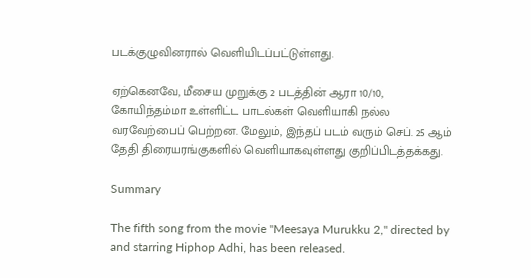படக்குழுவினரால் வெளியிடப்பட்டுள்ளது.

ஏற்கெனவே, மீசைய முறுக்கு 2 படத்தின் ஆரா 10/10, கோயிந்தம்மா உள்ளிட்ட பாடல்கள் வெளியாகி நல்ல வரவேற்பைப் பெற்றன. மேலும், இந்தப் படம் வரும் செப். 25 ஆம் தேதி திரையரங்குகளில் வெளியாகவுள்ளது குறிப்பிடத்தக்கது.

Summary

The fifth song from the movie "Meesaya Murukku 2," directed by and starring Hiphop Adhi, has been released.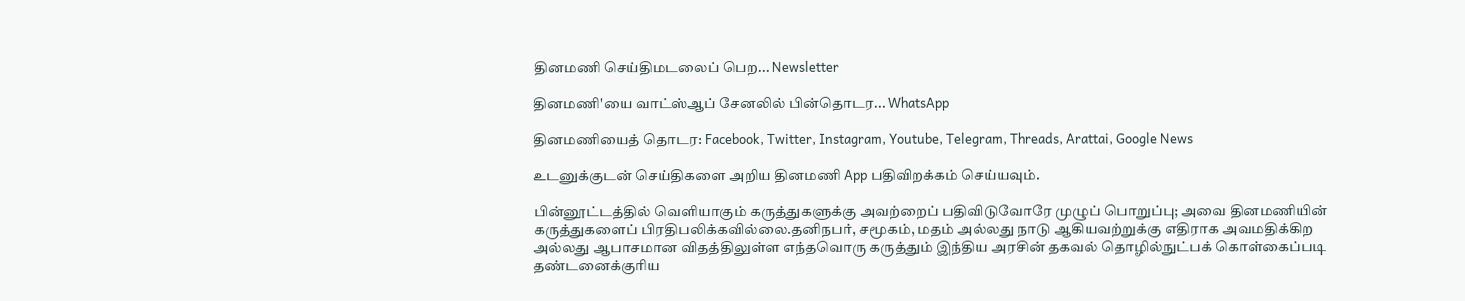தினமணி செய்திமடலைப் பெற... Newsletter

தினமணி'யை வாட்ஸ்ஆப் சேனலில் பின்தொடர... WhatsApp

தினமணியைத் தொடர: Facebook, Twitter, Instagram, Youtube, Telegram, Threads, Arattai, Google News

உடனுக்குடன் செய்திகளை அறிய தினமணி App பதிவிறக்கம் செய்யவும்.

பின்னூட்டத்தில் வெளியாகும் கருத்துகளுக்கு அவற்றைப் பதிவிடுவோரே முழுப் பொறுப்பு; அவை தினமணியின் கருத்துகளைப் பிரதிபலிக்கவில்லை.தனிநபர், சமூகம், மதம் அல்லது நாடு ஆகியவற்றுக்கு எதிராக அவமதிக்கிற அல்லது ஆபாசமான விதத்திலுள்ள எந்தவொரு கருத்தும் இந்திய அரசின் தகவல் தொழில்நுட்பக் கொள்கைப்படி தண்டனைக்குரிய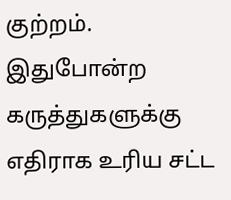குற்றம். இதுபோன்ற கருத்துகளுக்கு எதிராக உரிய சட்ட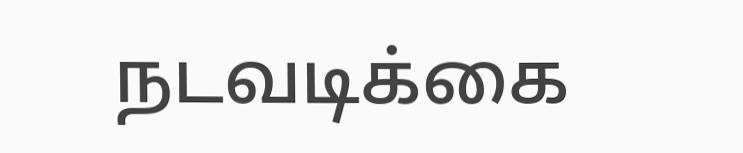நடவடிக்கை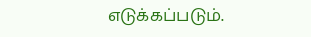எடுக்கப்படும்.